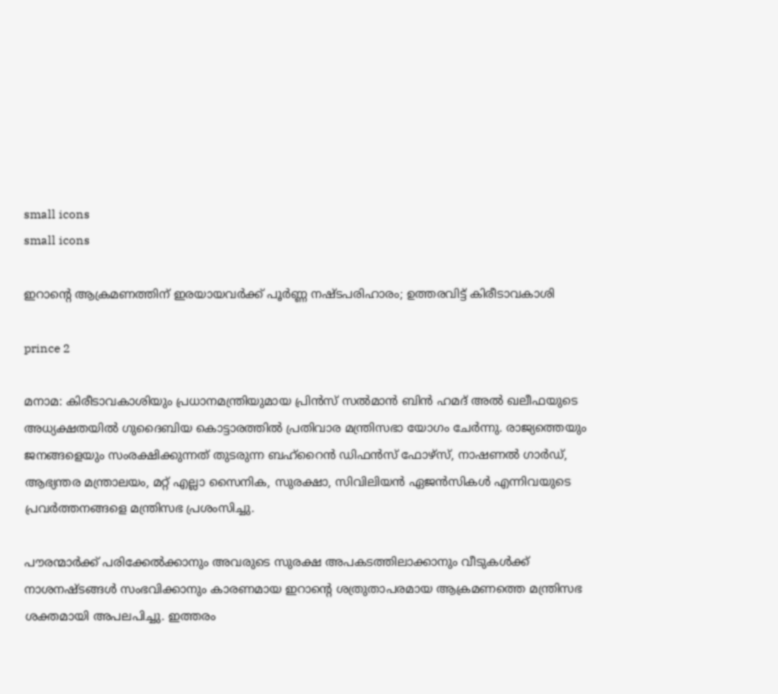small icons
small icons

ഇറാന്റെ ആക്രമണത്തിന് ഇരയായവര്‍ക്ക് പൂര്‍ണ്ണ നഷ്ടപരിഹാരം; ഉത്തരവിട്ട് കിരീടാവകാശി

prince 2

മനാമ: കിരീടാവകാശിയും പ്രധാനമന്ത്രിയുമായ പ്രിന്‍സ് സല്‍മാന്‍ ബിന്‍ ഹമദ് അല്‍ ഖലീഫയുടെ അധ്യക്ഷതയില്‍ ഗുദൈബിയ കൊട്ടാരത്തില്‍ പ്രതിവാര മന്ത്രിസഭാ യോഗം ചേര്‍ന്നു. രാജ്യത്തെയും ജനങ്ങളെയും സംരക്ഷിക്കുന്നത് തുടരുന്ന ബഹ്റൈന്‍ ഡിഫന്‍സ് ഫോഴ്സ്, നാഷണല്‍ ഗാര്‍ഡ്, ആഭ്യന്തര മന്ത്രാലയം, മറ്റ് എല്ലാ സൈനിക, സുരക്ഷാ, സിവിലിയന്‍ ഏജന്‍സികള്‍ എന്നിവയുടെ പ്രവര്‍ത്തനങ്ങളെ മന്ത്രിസഭ പ്രശംസിച്ചു.

പൗരന്മാര്‍ക്ക് പരിക്കേല്‍ക്കാനും അവരുടെ സുരക്ഷ അപകടത്തിലാക്കാനും വീടുകള്‍ക്ക് നാശനഷ്ടങ്ങള്‍ സംഭവിക്കാനും കാരണമായ ഇറാന്റെ ശത്രുതാപരമായ ആക്രമണത്തെ മന്ത്രിസഭ ശക്തമായി അപലപിച്ചു. ഇത്തരം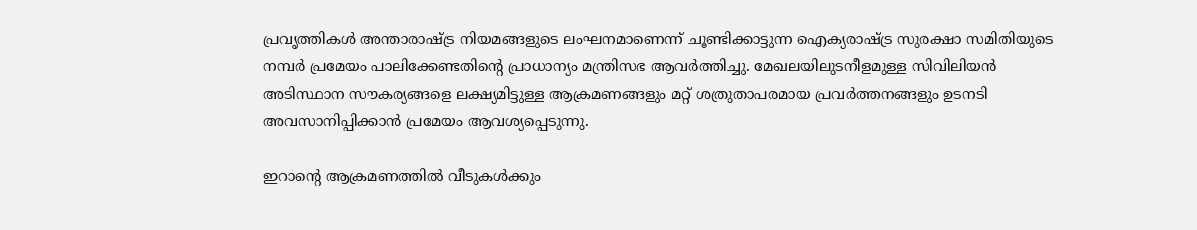പ്രവൃത്തികള്‍ അന്താരാഷ്ട്ര നിയമങ്ങളുടെ ലംഘനമാണെന്ന് ചൂണ്ടിക്കാട്ടുന്ന ഐക്യരാഷ്ട്ര സുരക്ഷാ സമിതിയുടെ നമ്പര്‍ പ്രമേയം പാലിക്കേണ്ടതിന്റെ പ്രാധാന്യം മന്ത്രിസഭ ആവര്‍ത്തിച്ചു. മേഖലയിലുടനീളമുള്ള സിവിലിയന്‍ അടിസ്ഥാന സൗകര്യങ്ങളെ ലക്ഷ്യമിട്ടുള്ള ആക്രമണങ്ങളും മറ്റ് ശത്രുതാപരമായ പ്രവര്‍ത്തനങ്ങളും ഉടനടി അവസാനിപ്പിക്കാന്‍ പ്രമേയം ആവശ്യപ്പെടുന്നു.

ഇറാന്റെ ആക്രമണത്തില്‍ വീടുകള്‍ക്കും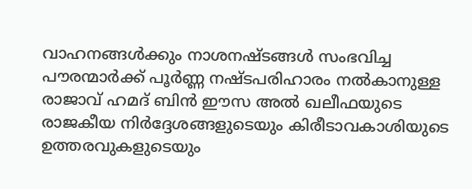വാഹനങ്ങള്‍ക്കും നാശനഷ്ടങ്ങള്‍ സംഭവിച്ച പൗരന്മാര്‍ക്ക് പൂര്‍ണ്ണ നഷ്ടപരിഹാരം നല്‍കാനുള്ള രാജാവ് ഹമദ് ബിന്‍ ഈസ അല്‍ ഖലീഫയുടെ രാജകീയ നിര്‍ദ്ദേശങ്ങളുടെയും കിരീടാവകാശിയുടെ ഉത്തരവുകളുടെയും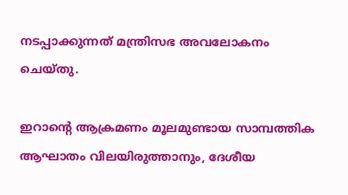നടപ്പാക്കുന്നത് മന്ത്രിസഭ അവലോകനം ചെയ്തു.

ഇറാന്റെ ആക്രമണം മൂലമുണ്ടായ സാമ്പത്തിക ആഘാതം വിലയിരുത്താനും, ദേശീയ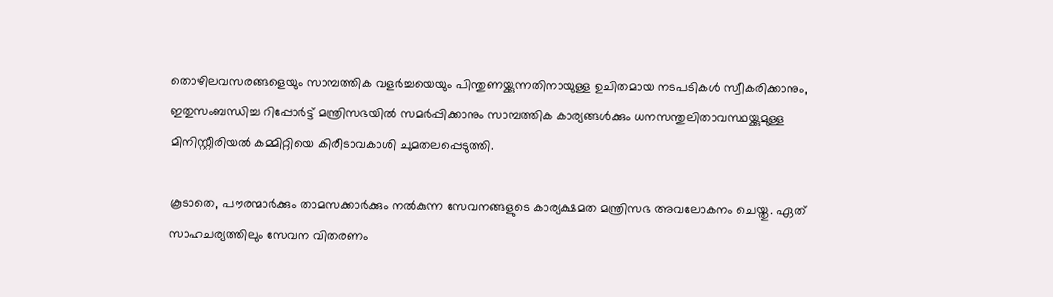തൊഴിലവസരങ്ങളെയും സാമ്പത്തിക വളര്‍ച്ചയെയും പിന്തുണയ്ക്കുന്നതിനായുള്ള ഉചിതമായ നടപടികള്‍ സ്വീകരിക്കാനും, ഇതുസംബന്ധിച്ച റിപ്പോര്‍ട്ട് മന്ത്രിസഭയില്‍ സമര്‍പ്പിക്കാനും സാമ്പത്തിക കാര്യങ്ങള്‍ക്കും ധനസന്തുലിതാവസ്ഥയ്ക്കുമുള്ള മിനിസ്റ്റീരിയല്‍ കമ്മിറ്റിയെ കിരീടാവകാശി ചുമതലപ്പെടുത്തി.

കൂടാതെ, പൗരന്മാര്‍ക്കും താമസക്കാര്‍ക്കും നല്‍കുന്ന സേവനങ്ങളുടെ കാര്യക്ഷമത മന്ത്രിസഭ അവലോകനം ചെയ്തു. ഏത് സാഹചര്യത്തിലും സേവന വിതരണം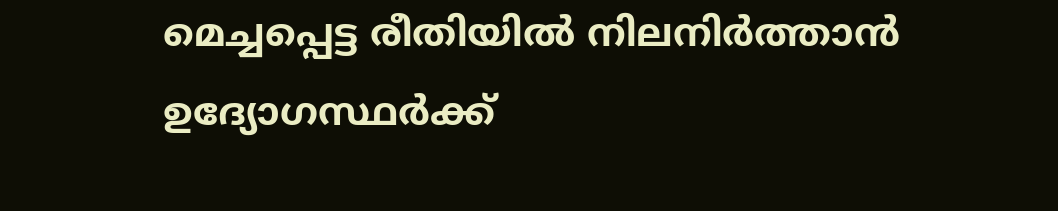മെച്ചപ്പെട്ട രീതിയില്‍ നിലനിര്‍ത്താന്‍ ഉദ്യോഗസ്ഥര്‍ക്ക്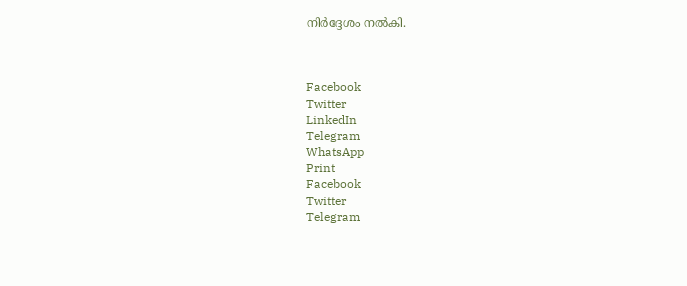നിര്‍ദ്ദേശം നല്‍കി.



Facebook
Twitter
LinkedIn
Telegram
WhatsApp
Print
Facebook
Twitter
Telegram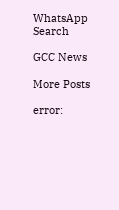WhatsApp
Search

GCC News

More Posts

error: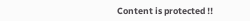Content is protected !!